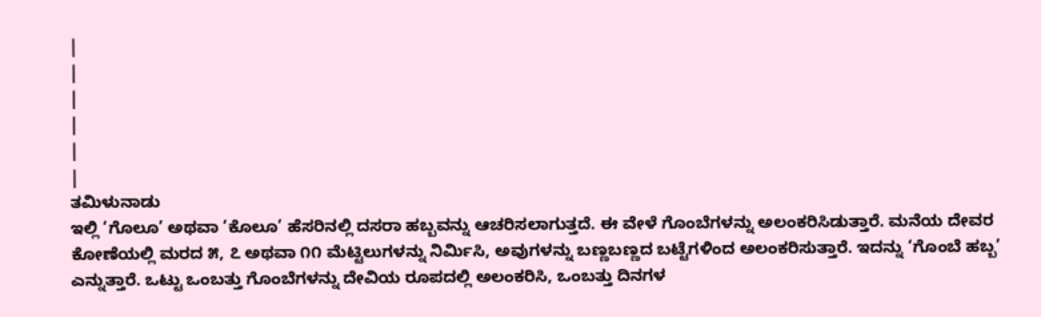|
|
|
|
|
|
ತಮಿಳುನಾಡು
ಇಲ್ಲಿ ‘ಗೊಲೂ’ ಅಥವಾ ‘ಕೊಲೂ’ ಹೆಸರಿನಲ್ಲಿ ದಸರಾ ಹಬ್ಬವನ್ನು ಆಚರಿಸಲಾಗುತ್ತದೆ. ಈ ವೇಳೆ ಗೊಂಬೆಗಳನ್ನು ಅಲಂಕರಿಸಿಡುತ್ತಾರೆ. ಮನೆಯ ದೇವರ ಕೋಣೆಯಲ್ಲಿ ಮರದ ೫, ೭ ಅಥವಾ ೧೧ ಮೆಟ್ಟಿಲುಗಳನ್ನು ನಿರ್ಮಿಸಿ, ಅವುಗಳನ್ನು ಬಣ್ಣಬಣ್ಣದ ಬಟ್ಟೆಗಳಿಂದ ಅಲಂಕರಿಸುತ್ತಾರೆ. ಇದನ್ನು ‘ಗೊಂಬೆ ಹಬ್ಬ’ ಎನ್ನುತ್ತಾರೆ. ಒಟ್ಟು ಒಂಬತ್ತು ಗೊಂಬೆಗಳನ್ನು ದೇವಿಯ ರೂಪದಲ್ಲಿ ಅಲಂಕರಿಸಿ, ಒಂಬತ್ತು ದಿನಗಳ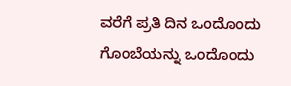ವರೆಗೆ ಪ್ರತಿ ದಿನ ಒಂದೊಂದು ಗೊಂಬೆಯನ್ನು ಒಂದೊಂದು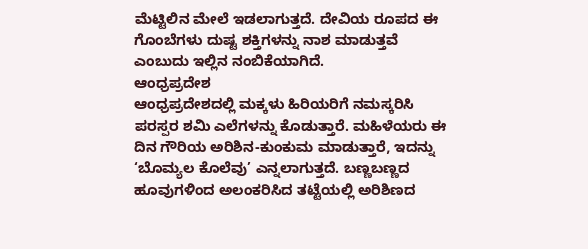ಮೆಟ್ಟಿಲಿನ ಮೇಲೆ ಇಡಲಾಗುತ್ತದೆ. ದೇವಿಯ ರೂಪದ ಈ ಗೊಂಬೆಗಳು ದುಷ್ಟ ಶಕ್ತಿಗಳನ್ನು ನಾಶ ಮಾಡುತ್ತವೆ ಎಂಬುದು ಇಲ್ಲಿನ ನಂಬಿಕೆಯಾಗಿದೆ.
ಆಂಧ್ರಪ್ರದೇಶ
ಆಂಧ್ರಪ್ರದೇಶದಲ್ಲಿ ಮಕ್ಕಳು ಹಿರಿಯರಿಗೆ ನಮಸ್ಕರಿಸಿ ಪರಸ್ಪರ ಶಮಿ ಎಲೆಗಳನ್ನು ಕೊಡುತ್ತಾರೆ. ಮಹಿಳೆಯರು ಈ ದಿನ ಗೌರಿಯ ಅರಿಶಿನ-ಕುಂಕುಮ ಮಾಡುತ್ತಾರೆ, ಇದನ್ನು ‘ಬೊಮ್ಯಲ ಕೊಲೆವು’ ಎನ್ನಲಾಗುತ್ತದೆ. ಬಣ್ಣಬಣ್ಣದ ಹೂವುಗಳಿಂದ ಅಲಂಕರಿಸಿದ ತಟ್ಟೆಯಲ್ಲಿ ಅರಿಶಿಣದ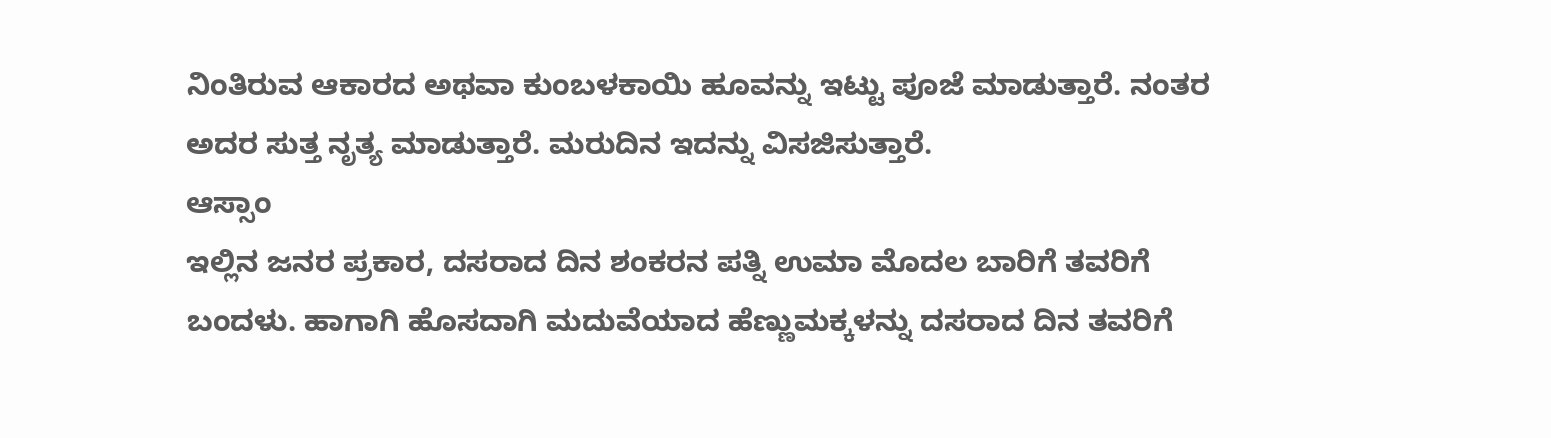ನಿಂತಿರುವ ಆಕಾರದ ಅಥವಾ ಕುಂಬಳಕಾಯಿ ಹೂವನ್ನು ಇಟ್ಟು ಪೂಜೆ ಮಾಡುತ್ತಾರೆ. ನಂತರ ಅದರ ಸುತ್ತ ನೃತ್ಯ ಮಾಡುತ್ತಾರೆ. ಮರುದಿನ ಇದನ್ನು ವಿಸಜಿಸುತ್ತಾರೆ.
ಆಸ್ಸಾಂ
ಇಲ್ಲಿನ ಜನರ ಪ್ರಕಾರ, ದಸರಾದ ದಿನ ಶಂಕರನ ಪತ್ನಿ ಉಮಾ ಮೊದಲ ಬಾರಿಗೆ ತವರಿಗೆ ಬಂದಳು. ಹಾಗಾಗಿ ಹೊಸದಾಗಿ ಮದುವೆಯಾದ ಹೆಣ್ಣುಮಕ್ಕಳನ್ನು ದಸರಾದ ದಿನ ತವರಿಗೆ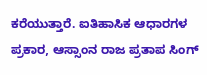ಕರೆಯುತ್ತಾರೆ. ಐತಿಹಾಸಿಕ ಆಧಾರಗಳ ಪ್ರಕಾರ, ಆಸ್ಸಾಂನ ರಾಜ ಪ್ರತಾಪ ಸಿಂಗ್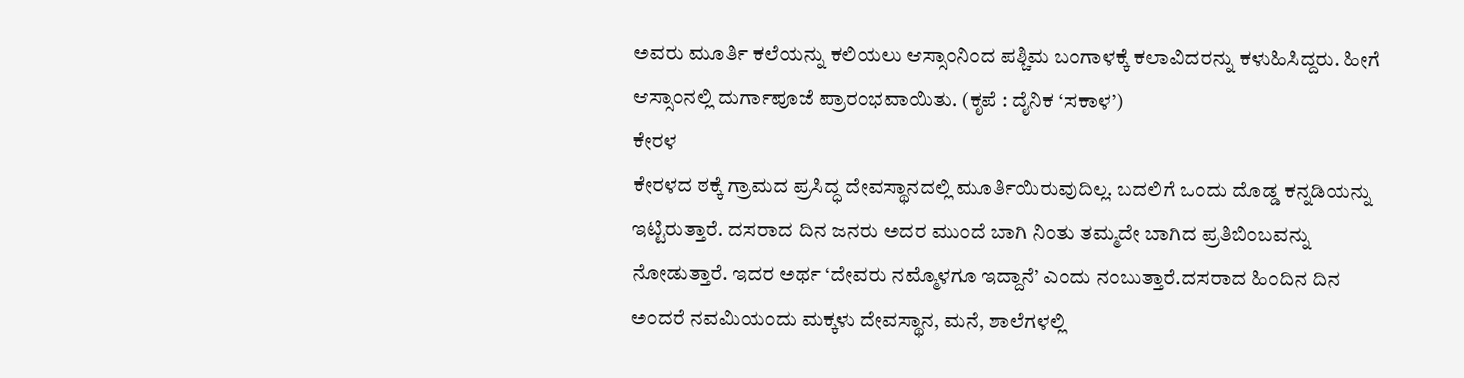ಅವರು ಮೂರ್ತಿ ಕಲೆಯನ್ನು ಕಲಿಯಲು ಆಸ್ಸಾಂನಿಂದ ಪಶ್ಚಿಮ ಬಂಗಾಳಕ್ಕೆ ಕಲಾವಿದರನ್ನು ಕಳುಹಿಸಿದ್ದರು. ಹೀಗೆ ಆಸ್ಸಾಂನಲ್ಲಿ ದುರ್ಗಾಪೂಜೆ ಪ್ರಾರಂಭವಾಯಿತು. (ಕೃಪೆ : ದೈನಿಕ ‘ಸಕಾಳ’)
ಕೇರಳ
ಕೇರಳದ ಠಕ್ಕೆ ಗ್ರಾಮದ ಪ್ರಸಿದ್ಧ ದೇವಸ್ಥಾನದಲ್ಲಿ ಮೂರ್ತಿಯಿರುವುದಿಲ್ಲ. ಬದಲಿಗೆ ಒಂದು ದೊಡ್ಡ ಕನ್ನಡಿಯನ್ನು ಇಟ್ಟಿರುತ್ತಾರೆ. ದಸರಾದ ದಿನ ಜನರು ಅದರ ಮುಂದೆ ಬಾಗಿ ನಿಂತು ತಮ್ಮದೇ ಬಾಗಿದ ಪ್ರತಿಬಿಂಬವನ್ನು ನೋಡುತ್ತಾರೆ. ಇದರ ಅರ್ಥ ‘ದೇವರು ನಮ್ಮೊಳಗೂ ಇದ್ದಾನೆ’ ಎಂದು ನಂಬುತ್ತಾರೆ.ದಸರಾದ ಹಿಂದಿನ ದಿನ ಅಂದರೆ ನವಮಿಯಂದು ಮಕ್ಕಳು ದೇವಸ್ಥಾನ, ಮನೆ, ಶಾಲೆಗಳಲ್ಲಿ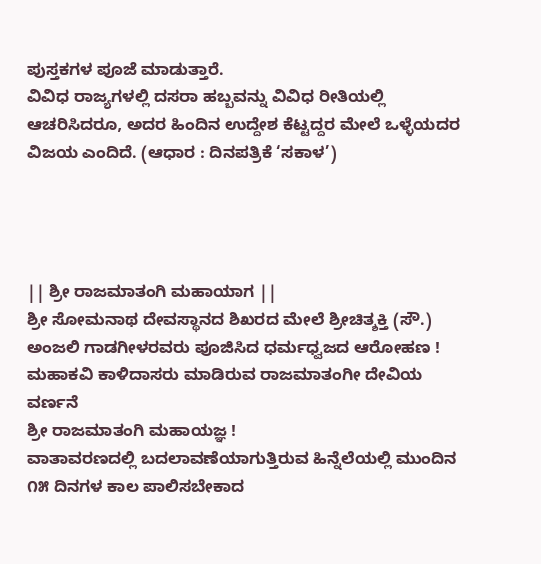ಪುಸ್ತಕಗಳ ಪೂಜೆ ಮಾಡುತ್ತಾರೆ.
ವಿವಿಧ ರಾಜ್ಯಗಳಲ್ಲಿ ದಸರಾ ಹಬ್ಬವನ್ನು ವಿವಿಧ ರೀತಿಯಲ್ಲಿ ಆಚರಿಸಿದರೂ, ಅದರ ಹಿಂದಿನ ಉದ್ದೇಶ ಕೆಟ್ಟದ್ದರ ಮೇಲೆ ಒಳ್ಳೆಯದರ ವಿಜಯ ಎಂದಿದೆ. (ಆಧಾರ : ದಿನಪತ್ರಿಕೆ ‘ಸಕಾಳ’)




|| ಶ್ರೀ ರಾಜಮಾತಂಗಿ ಮಹಾಯಾಗ ||
ಶ್ರೀ ಸೋಮನಾಥ ದೇವಸ್ಥಾನದ ಶಿಖರದ ಮೇಲೆ ಶ್ರೀಚಿತ್ಶಕ್ತಿ (ಸೌ.) ಅಂಜಲಿ ಗಾಡಗೀಳರವರು ಪೂಜಿಸಿದ ಧರ್ಮಧ್ವಜದ ಆರೋಹಣ !
ಮಹಾಕವಿ ಕಾಳಿದಾಸರು ಮಾಡಿರುವ ರಾಜಮಾತಂಗೀ ದೇವಿಯ ವರ್ಣನೆ
ಶ್ರೀ ರಾಜಮಾತಂಗಿ ಮಹಾಯಜ್ಞ !
ವಾತಾವರಣದಲ್ಲಿ ಬದಲಾವಣೆಯಾಗುತ್ತಿರುವ ಹಿನ್ನೆಲೆಯಲ್ಲಿ ಮುಂದಿನ ೧೫ ದಿನಗಳ ಕಾಲ ಪಾಲಿಸಬೇಕಾದ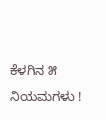ಕೆಳಗಿನ ೫ ನಿಯಮಗಳು !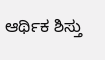ಆರ್ಥಿಕ ಶಿಸ್ತು